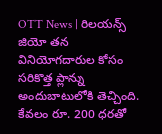OTT News | రిలయన్స్ జియో తన వినియోగదారుల కోసం సరికొత్త ప్లాన్ను అందుబాటులోకి తెచ్చింది. కేవలం రూ. 200 ధరతో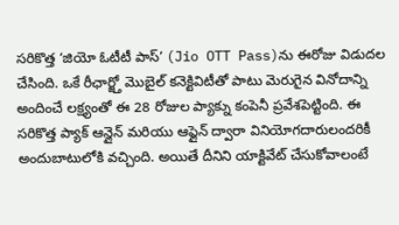సరికొత్త ‘జియో ఓటీటీ పాస్’ (Jio OTT Pass)ను ఈరోజు విడుదల చేసింది. ఒకే రీఛార్జ్తో మొబైల్ కనెక్టివిటీతో పాటు మెరుగైన వినోదాన్ని అందించే లక్ష్యంతో ఈ 28 రోజుల ప్యాక్ను కంపెనీ ప్రవేశపెట్టింది. ఈ సరికొత్త ప్యాక్ ఆన్లైన్ మరియు ఆఫ్లైన్ ద్వారా వినియోగదారులందరికీ అందుబాటులోకి వచ్చింది. అయితే దీనిని యాక్టివేట్ చేసుకోవాలంటే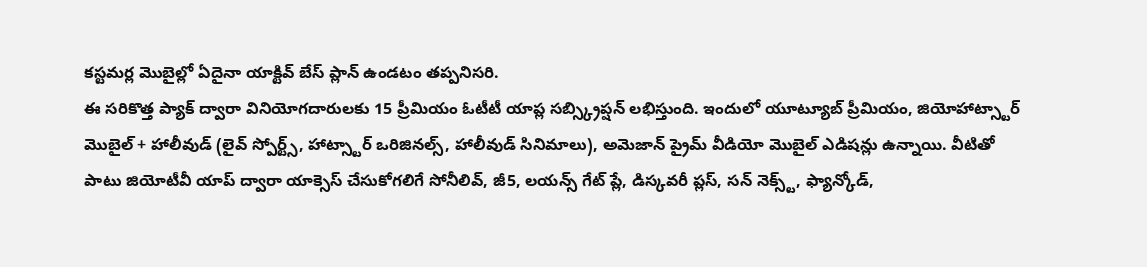కస్టమర్ల మొబైల్లో ఏదైనా యాక్టివ్ బేస్ ప్లాన్ ఉండటం తప్పనిసరి.
ఈ సరికొత్త ప్యాక్ ద్వారా వినియోగదారులకు 15 ప్రీమియం ఓటీటీ యాప్ల సబ్స్క్రిప్షన్ లభిస్తుంది. ఇందులో యూట్యూబ్ ప్రీమియం, జియోహాట్స్టార్ మొబైల్ + హాలీవుడ్ (లైవ్ స్పోర్ట్స్, హాట్స్టార్ ఒరిజినల్స్, హాలీవుడ్ సినిమాలు), అమెజాన్ ప్రైమ్ వీడియో మొబైల్ ఎడిషన్లు ఉన్నాయి. వీటితో పాటు జియోటీవీ యాప్ ద్వారా యాక్సెస్ చేసుకోగలిగే సోనీలివ్, జీ5, లయన్స్ గేట్ ప్లే, డిస్కవరీ ప్లస్, సన్ నెక్స్ట్, ఫ్యాన్కోడ్,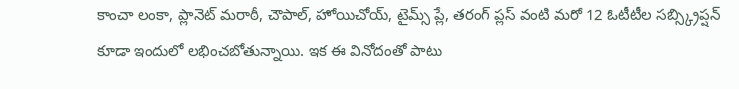కాంచా లంకా, ప్లానెట్ మరాఠీ, చౌపాల్, హోయిచోయ్, టైమ్స్ ప్లే, తరంగ్ ప్లస్ వంటి మరో 12 ఓటీటీల సబ్స్క్రిప్షన్ కూడా ఇందులో లభించబోతున్నాయి. ఇక ఈ వినోదంతో పాటు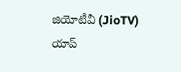జియోటీవీ (JioTV) యాప్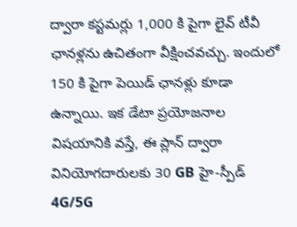ద్వారా కస్టమర్లు 1,000 కి పైగా లైవ్ టీవీ ఛానళ్లను ఉచితంగా వీక్షించవచ్చు. ఇందులో 150 కి పైగా పెయిడ్ ఛానళ్లు కూడా ఉన్నాయి. ఇక డేటా ప్రయోజనాల విషయానికి వస్తే, ఈ ప్లాన్ ద్వారా వినియోగదారులకు 30 GB హై-స్పీడ్ 4G/5G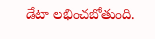డేటా లభించబోతుంది.